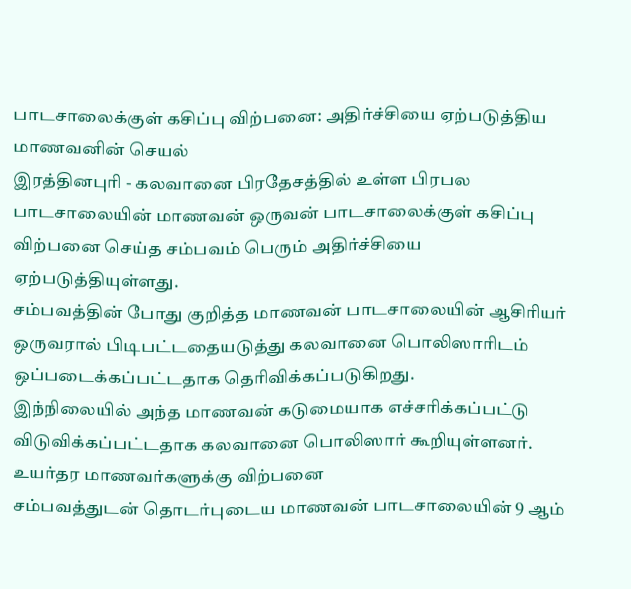பாடசாலைக்குள் கசிப்பு விற்பனை: அதிர்ச்சியை ஏற்படுத்திய மாணவனின் செயல்
இரத்தினபுரி - கலவானை பிரதேசத்தில் உள்ள பிரபல பாடசாலையின் மாணவன் ஒருவன் பாடசாலைக்குள் கசிப்பு விற்பனை செய்த சம்பவம் பெரும் அதிர்ச்சியை ஏற்படுத்தியுள்ளது.
சம்பவத்தின் போது குறித்த மாணவன் பாடசாலையின் ஆசிரியர் ஒருவரால் பிடிபட்டதையடுத்து கலவானை பொலிஸாரிடம் ஒப்படைக்கப்பட்டதாக தெரிவிக்கப்படுகிறது.
இந்நிலையில் அந்த மாணவன் கடுமையாக எச்சரிக்கப்பட்டு விடுவிக்கப்பட்டதாக கலவானை பொலிஸார் கூறியுள்ளனர்.
உயர்தர மாணவர்களுக்கு விற்பனை
சம்பவத்துடன் தொடர்புடைய மாணவன் பாடசாலையின் 9 ஆம்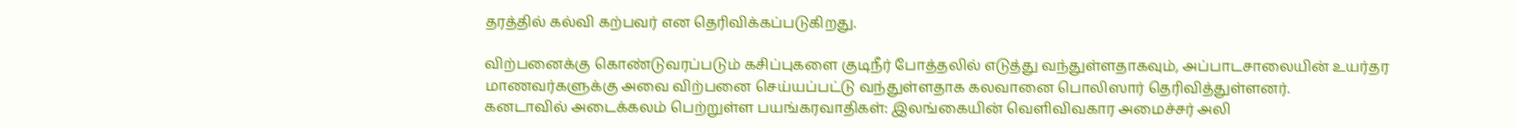தரத்தில் கல்வி கற்பவர் என தெரிவிக்கப்படுகிறது.

விற்பனைக்கு கொண்டுவரப்படும் கசிப்புகளை குடிநீர் போத்தலில் எடுத்து வந்துள்ளதாகவும், அப்பாடசாலையின் உயர்தர மாணவர்களுக்கு அவை விற்பனை செய்யப்பட்டு வந்துள்ளதாக கலவானை பொலிஸார் தெரிவித்துள்ளனர்.
கனடாவில் அடைக்கலம் பெற்றுள்ள பயங்கரவாதிகள்: இலங்கையின் வெளிவிவகார அமைச்சர் அலி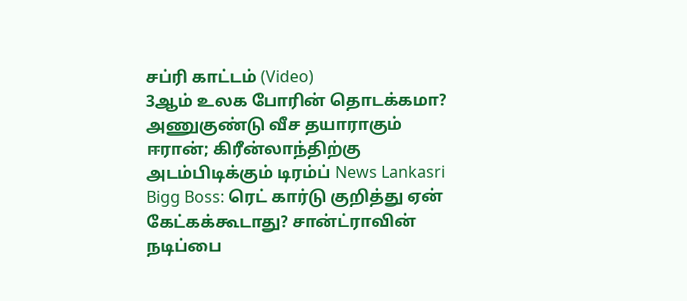சப்ரி காட்டம் (Video)
3ஆம் உலக போரின் தொடக்கமா? அணுகுண்டு வீச தயாராகும் ஈரான்; கிரீன்லாந்திற்கு அடம்பிடிக்கும் டிரம்ப் News Lankasri
Bigg Boss: ரெட் கார்டு குறித்து ஏன் கேட்கக்கூடாது? சான்ட்ராவின் நடிப்பை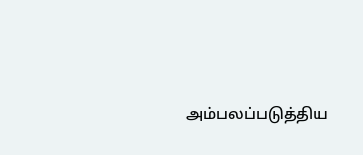அம்பலப்படுத்திய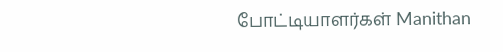போட்டியாளர்கள் Manithan